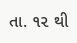તા. ૧૨ થી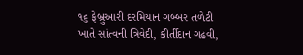૧૬ ફેબ્રુઆરી દરમિયાન ગબ્બર તળેટી ખાતે સાંત્વની ત્રિવેદી, કીર્તીદાન ગઢવી,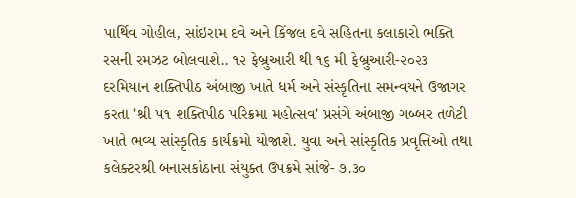પાર્થિવ ગોહીલ, સાંઇરામ દવે અને કિંજલ દવે સહિતના કલાકારો ભક્તિ રસની રમઝટ બોલવાશે.. ૧૨ ફેબ્રુઆરી થી ૧૬ મી ફેબ્રુઆરી-૨૦૨૩ દરમિયાન શક્તિપીઠ અંબાજી ખાતે ધર્મ અને સંસ્કૃતિના સમન્વયને ઉજાગર કરતા 'શ્રી ૫૧ શક્તિપીઠ પરિક્રમા મહોત્સવ' પ્રસંગે અંબાજી ગબ્બર તળેટી ખાતે ભવ્ય સાંસ્કૃતિક કાર્યક્રમો યોજાશે. યુવા અને સાંસ્કૃતિક પ્રવૃત્તિઓ તથા કલેક્ટરશ્રી બનાસકાંઠાના સંયુક્ત ઉપક્રમે સાંજે- ૭.૩૦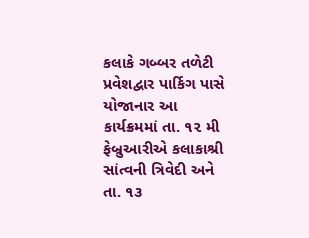કલાકે ગબ્બર તળેટી પ્રવેશદ્વાર પાર્કિગ પાસે યોજાનાર આ કાર્યક્રમમાં તા. ૧૨ મી ફેબ્રુઆરીએ કલાકાશ્રી સાંત્વની ત્રિવેદી અને તા. ૧૩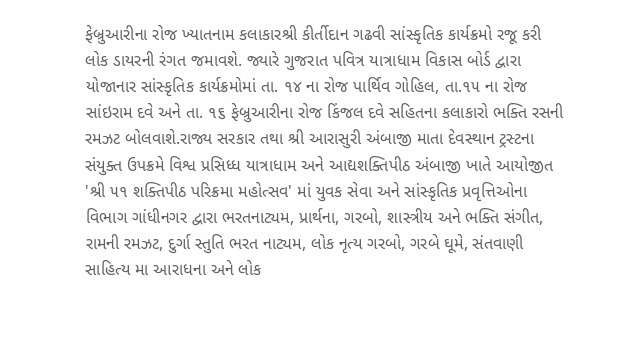ફેબ્રુઆરીના રોજ ખ્યાતનામ કલાકારશ્રી કીર્તીદાન ગઢવી સાંસ્કૃતિક કાર્યક્રમો રજૂ કરી લોક ડાયરની રંગત જમાવશે. જ્યારે ગુજરાત પવિત્ર યાત્રાધામ વિકાસ બોર્ડ દ્વારા યોજાનાર સાંસ્કૃતિક કાર્યક્રમોમાં તા. ૧૪ ના રોજ પાર્થિવ ગોહિલ, તા.૧૫ ના રોજ સાંઇરામ દવે અને તા. ૧૬ ફેબ્રુઆરીના રોજ કિંજલ દવે સહિતના કલાકારો ભક્તિ રસની રમઝટ બોલવાશે.રાજ્ય સરકાર તથા શ્રી આરાસુરી અંબાજી માતા દેવસ્થાન ટ્રસ્ટના સંયુક્ત ઉપક્રમે વિશ્વ પ્રસિધ્ધ યાત્રાધામ અને આદ્યશક્તિપીઠ અંબાજી ખાતે આયોજીત 'શ્રી ૫૧ શક્તિપીઠ પરિક્રમા મહોત્સવ' માં યુવક સેવા અને સાંસ્કૃતિક પ્રવૃત્તિઓના વિભાગ ગાંધીનગર દ્વારા ભરતનાટ્યમ, પ્રાર્થના, ગરબો, શાસ્ત્રીય અને ભક્તિ સંગીત, રામની રમઝટ, દુર્ગા સ્તુતિ ભરત નાટ્યમ, લોક નૃત્ય ગરબો, ગરબે ઘૂમે, સંતવાણી સાહિત્ય મા આરાધના અને લોક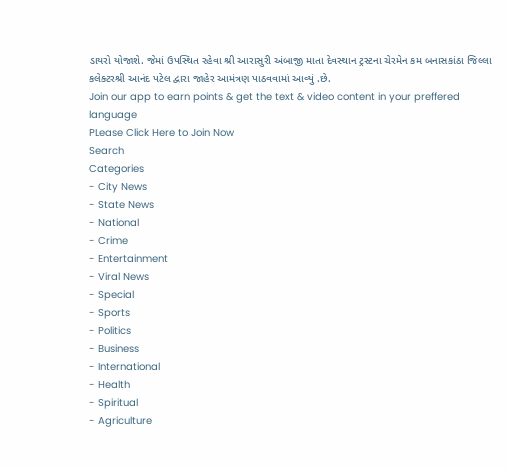ડાયરો યોજાશે. જેમાં ઉપસ્થિત રહેવા શ્રી આરાસુરી અંબાજી માતા દેવસ્થાન ટ્રસ્ટના ચેરમેન કમ બનાસકાંઠા જિલ્લા કલેક્ટરશ્રી આનંદ પટેલ દ્વારા જાહેર આમંત્રણ પાઠવવામાં આવ્યું .છે.
Join our app to earn points & get the text & video content in your preffered language
PLease Click Here to Join Now
Search
Categories
- City News
- State News
- National
- Crime
- Entertainment
- Viral News
- Special
- Sports
- Politics
- Business
- International
- Health
- Spiritual
- Agriculture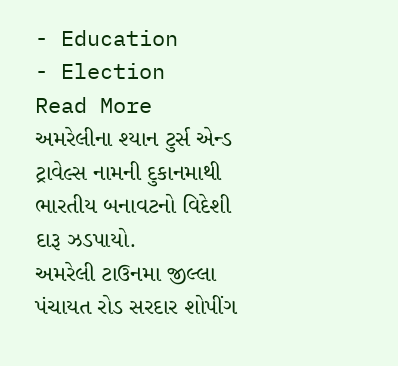- Education
- Election
Read More
અમરેલીના શ્યાન ટુર્સ એન્ડ ટ્રાવેલ્સ નામની દુકાનમાથી ભારતીય બનાવટનો વિદેશી દારૂ ઝડપાયો.
અમરેલી ટાઉનમા જીલ્લા પંચાયત રોડ સરદાર શોપીંગ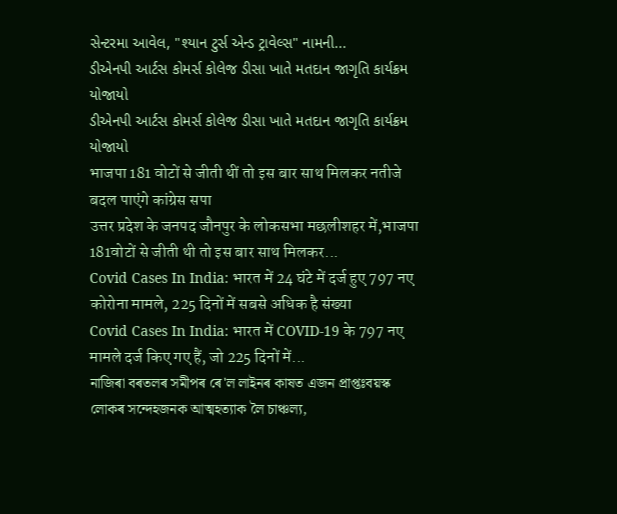સેન્ટરમા આવેલ, "શ્યાન ટુર્સ એન્ડ ટ્રાવેલ્સ" નામની...
ડીએનપી આર્ટસ કોમર્સ કોલેજ ડીસા ખાતે મતદાન જાગૃતિ કાર્યક્રમ યોજાયો
ડીએનપી આર્ટસ કોમર્સ કોલેજ ડીસા ખાતે મતદાન જાગૃતિ કાર્યક્રમ યોજાયો
भाजपा 181 वोटों से जीती थीं तो इस बार साथ मिलकर नतीजे बदल पाएंगे कांग्रेस सपा
उत्तर प्रदेश के जनपद जौनपुर के लोकसभा मछलीशहर में,भाजपा 181वोटों से जीती थी तो इस बार साथ मिलकर...
Covid Cases In India: भारत में 24 घंटे में दर्ज हुए 797 नए कोरोना मामले, 225 दिनों में सबसे अधिक है संख्या
Covid Cases In India: भारत में COVID-19 के 797 नए मामले दर्ज किए गए हैं, जो 225 दिनों में...
নাজিৰা বৰতলৰ সমীপৰ ৰে'ল লাইনৰ কাষত এজন প্ৰাপ্তঃবয়স্ক লোকৰ সন্দেহজনক আত্মহত্যাক লৈ চাঞ্চল্য,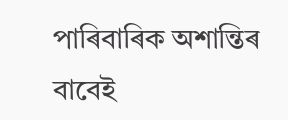পাৰিবাৰিক অশান্তিৰ বাবেই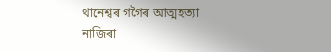থানেশ্বৰ গগৈৰ আত্মহত্যা
নাজিৰা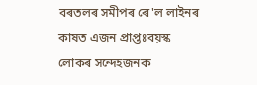বৰতলৰ সমীপৰ ৰে'ল লাইনৰ কাষত এজন প্ৰাপ্তঃবয়স্ক লোকৰ সন্দেহজনক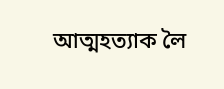আত্মহত্যাক লৈ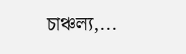চাঞ্চল্য,...